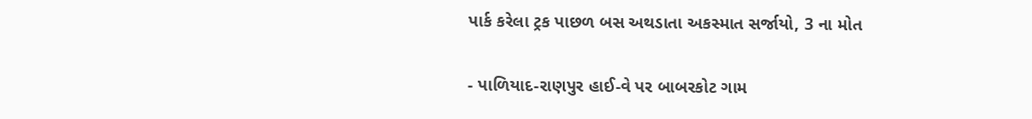પાર્ક કરેલા ટ્રક પાછળ બસ અથડાતા અકસ્માત સર્જાયો, 3 ના મોત

- પાળિયાદ-રાણપુર હાઈ-વે પર બાબરકોટ ગામ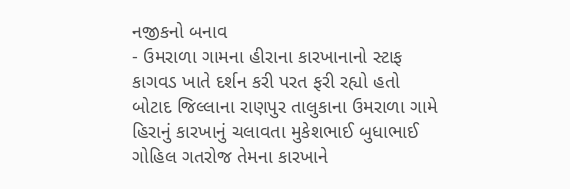નજીકનો બનાવ
- ઉમરાળા ગામના હીરાના કારખાનાનો સ્ટાફ કાગવડ ખાતે દર્શન કરી પરત ફરી રહ્યો હતો
બોટાદ જિલ્લાના રાણપુર તાલુકાના ઉમરાળા ગામે હિરાનું કારખાનું ચલાવતા મુકેશભાઈ બુધાભાઈ ગોહિલ ગતરોજ તેમના કારખાને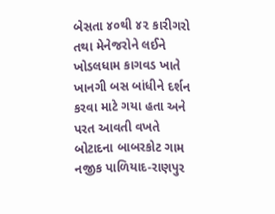બેસતા ૪૦થી ૪૨ કારીગરો તથા મેનેજરોને લઈને ખોડલધામ કાગવડ ખાતે ખાનગી બસ બાંધીને દર્શન કરવા માટે ગયા હતા અને પરત આવતી વખતે બોટાદના બાબરકોટ ગામ નજીક પાળિયાદ-રાણપુર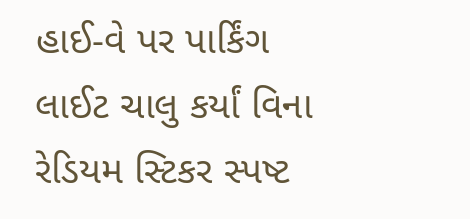હાઈ-વે પર પાર્કિંગ લાઈટ ચાલુ કર્યાં વિના રેડિયમ સ્ટિકર સ્પષ્ટ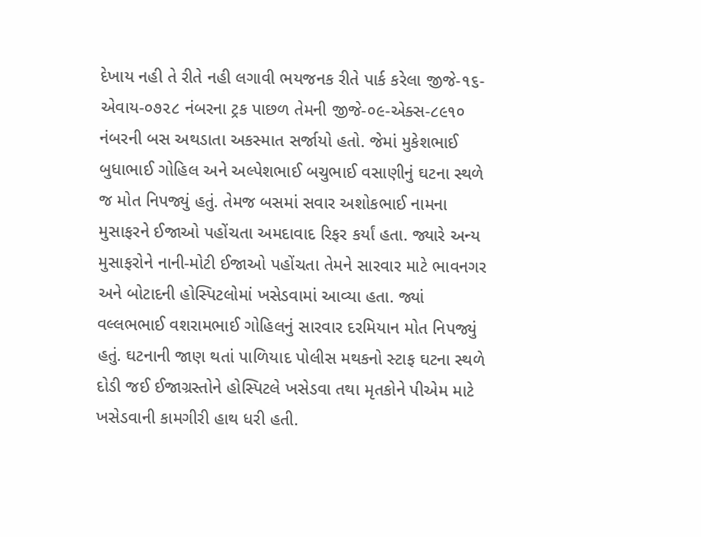દેખાય નહી તે રીતે નહી લગાવી ભયજનક રીતે પાર્ક કરેલા જીજે-૧૬-એવાય-૦૭૨૮ નંબરના ટ્રક પાછળ તેમની જીજે-૦૯-એક્સ-૮૯૧૦ નંબરની બસ અથડાતા અકસ્માત સર્જાયો હતો. જેમાં મુકેશભાઈ બુધાભાઈ ગોહિલ અને અલ્પેશભાઈ બચુભાઈ વસાણીનું ઘટના સ્થળે જ મોત નિપજ્યું હતું. તેમજ બસમાં સવાર અશોકભાઈ નામના મુસાફરને ઈજાઓ પહોંચતા અમદાવાદ રિફર કર્યાં હતા. જ્યારે અન્ય મુસાફરોને નાની-મોટી ઈજાઓ પહોંચતા તેમને સારવાર માટે ભાવનગર અને બોટાદની હોસ્પિટલોમાં ખસેડવામાં આવ્યા હતા. જ્યાં વલ્લભભાઈ વશરામભાઈ ગોહિલનું સારવાર દરમિયાન મોત નિપજ્યું હતું. ઘટનાની જાણ થતાં પાળિયાદ પોલીસ મથકનો સ્ટાફ ઘટના સ્થળે દોડી જઈ ઈજાગ્રસ્તોને હોસ્પિટલે ખસેડવા તથા મૃતકોને પીએમ માટે ખસેડવાની કામગીરી હાથ ધરી હતી.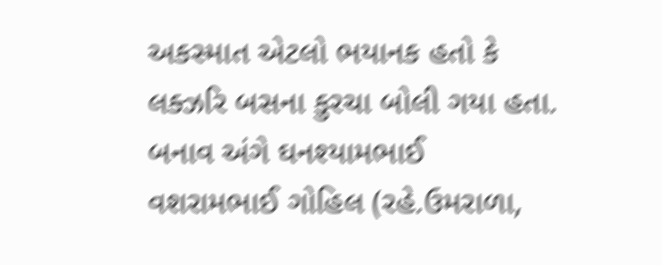અકસ્માત એટલો ભયાનક હતો કે લક્ઝરિ બસના કુરચા બોલી ગયા હતા. બનાવ અંગે ઘનશ્યામભાઈ વશરામભાઈ ગોહિલ (રહે.ઉમરાળા,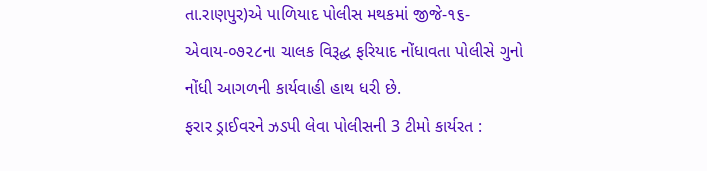તા.રાણપુર)એ પાળિયાદ પોલીસ મથકમાં જીજે-૧૬-એવાય-૦૭૨૮ના ચાલક વિરૂદ્ધ ફરિયાદ નોંધાવતા પોલીસે ગુનો નોંધી આગળની કાર્યવાહી હાથ ધરી છે.
ફરાર ડ્રાઈવરને ઝડપી લેવા પોલીસની 3 ટીમો કાર્યરત :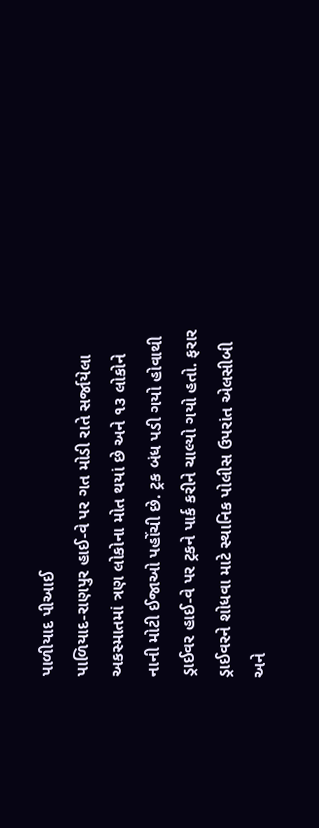પાળીયાદ પીઆઈ
પાળિયાદ-રાણપુર હાઈ-વે પર ગત મોડી રાતે સર્જાયેલા અકસ્માતમાં ત્રણ લોકોના મોત થયાં છે અને ૧૩ લોકોને નાની મોટી ઈજાઓ પહોંચી છે. ટ્રક બંધ પડી ગયો હોવાથી ડ્રાઈવર હાઈ-વે પર ટ્રકને પાર્ક કરીને ચાલ્યો ગયો હતો. ફરાર ડ્રાઈવરને શોધવા માટે સ્થાનિક પોલીસ ઉપરાંત એલસીબી અને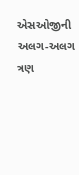એસઓજીની અલગ-અલગ ત્રણ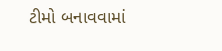ટીમો બનાવવામાં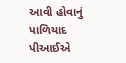આવી હોવાનું પાળિયાદ પીઆઈએ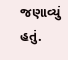જણાવ્યું હતું.